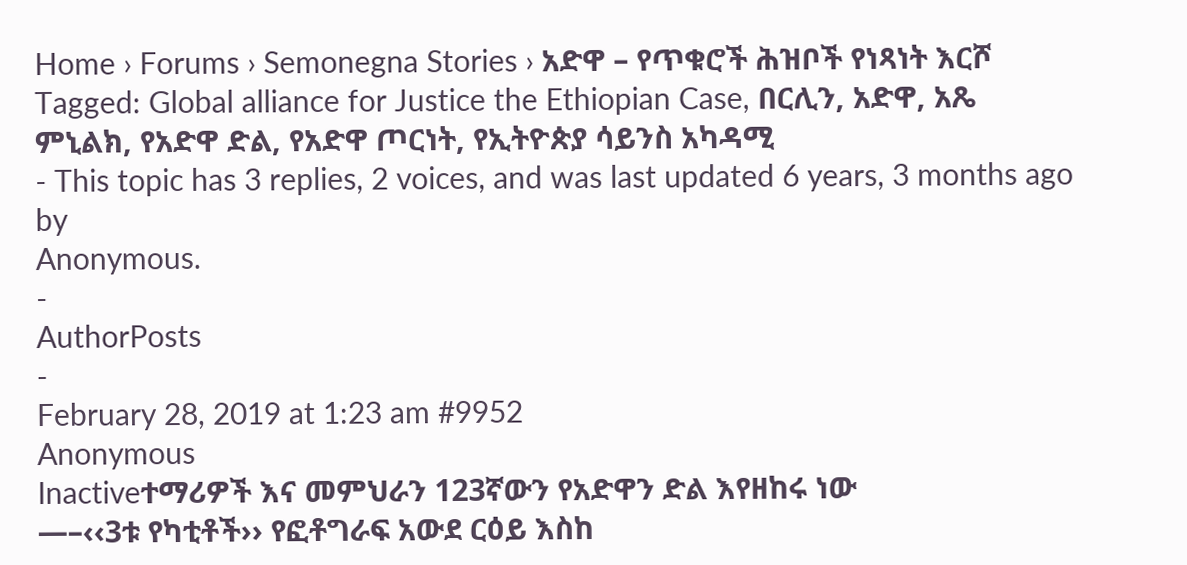Home › Forums › Semonegna Stories › አድዋ – የጥቁሮች ሕዝቦች የነጻነት እርሾ
Tagged: Global alliance for Justice the Ethiopian Case, በርሊን, አድዋ, አጼ ምኒልክ, የአድዋ ድል, የአድዋ ጦርነት, የኢትዮጵያ ሳይንስ አካዳሚ
- This topic has 3 replies, 2 voices, and was last updated 6 years, 3 months ago by
Anonymous.
-
AuthorPosts
-
February 28, 2019 at 1:23 am #9952
Anonymous
Inactiveተማሪዎች እና መምህራን 123ኛውን የአድዋን ድል እየዘከሩ ነው
—–‹‹3ቱ የካቲቶች›› የፎቶግራፍ አውደ ርዕይ እስከ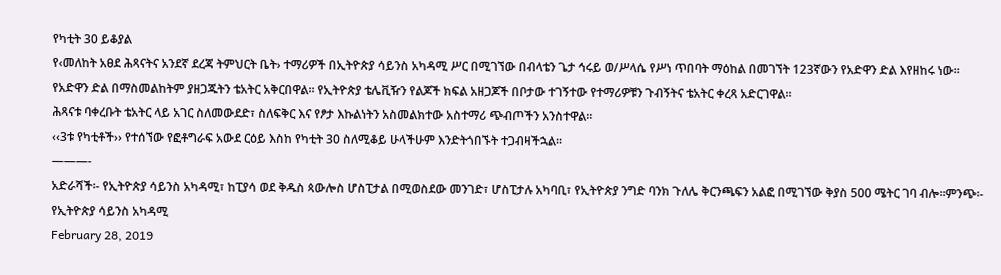የካቲት 30 ይቆያል
የ‹መለከት አፀደ ሕጻናትና አንደኛ ደረጃ ትምህርት ቤት› ተማሪዎች በኢትዮጵያ ሳይንስ አካዳሚ ሥር በሚገኘው በብላቴን ጌታ ኅሩይ ወ/ሥላሴ የሥነ ጥበባት ማዕከል በመገኘት 123ኛውን የአድዋን ድል እየዘከሩ ነው፡፡
የአድዋን ድል በማስመልከትም ያዘጋጁትን ቴአትር አቅርበዋል፡፡ የኢትዮጵያ ቴሌቪዥን የልጆች ክፍል አዘጋጆች በቦታው ተገኝተው የተማሪዎቹን ጉብኝትና ቴአትር ቀረጻ አድርገዋል፡፡
ሕጻናቱ ባቀረቡት ቴአትር ላይ አገር ስለመውደድ፣ ስለፍቅር እና የፆታ እኩልነትን አስመልክተው አስተማሪ ጭብጦችን አንስተዋል፡፡
‹‹3ቱ የካቲቶች›› የተሰኘው የፎቶግራፍ አውደ ርዕይ እስከ የካቲት 30 ስለሚቆይ ሁላችሁም እንድትጎበኙት ተጋብዛችኋል፡፡
———-
አድራሻች፡- የኢትዮጵያ ሳይንስ አካዳሚ፣ ከፒያሳ ወደ ቅዱስ ጳውሎስ ሆስፒታል በሚወስደው መንገድ፣ ሆስፒታሉ አካባቢ፣ የኢትዮጵያ ንግድ ባንክ ጉለሌ ቅርንጫፍን አልፎ በሚገኘው ቅያስ 500 ሜትር ገባ ብሎ፡፡ምንጭ፡- የኢትዮጵያ ሳይንስ አካዳሚ
February 28, 2019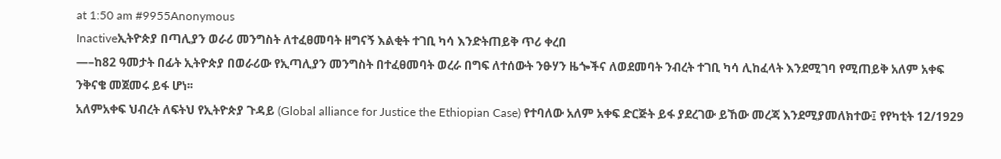at 1:50 am #9955Anonymous
Inactiveኢትዮጵያ በጣሊያን ወራሪ መንግስት ለተፈፀመባት ዘግናኝ እልቂት ተገቢ ካሳ እንድትጠይቅ ጥሪ ቀረበ
—–ከ82 ዓመታት በፊት ኢትዮጵያ በወራሪው የኢጣሊያን መንግስት በተፈፀመባት ወረራ በግፍ ለተሰውት ንፁሃን ዜጐችና ለወደመባት ንብረት ተገቢ ካሳ ሊከፈላት እንደሚገባ የሚጠይቅ አለም አቀፍ ንቅናቄ መጀመሩ ይፋ ሆነ፡፡
አለምአቀፍ ህብረት ለፍትህ የኢትዮጵያ ጉዳይ (Global alliance for Justice the Ethiopian Case) የተባለው አለም አቀፍ ድርጅት ይፋ ያደረገው ይኸው መረጃ እንደሚያመለክተው፤ የየካቲት 12/1929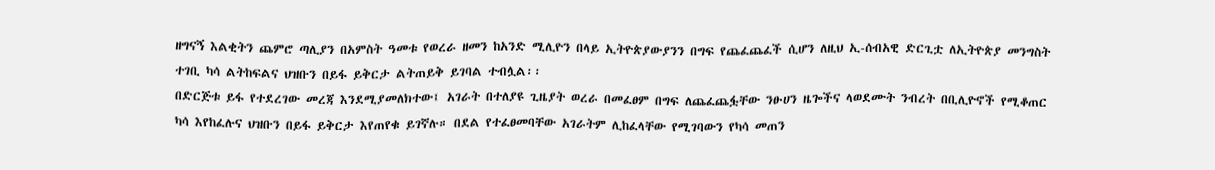ዘግናኝ እልቂትን ጨምሮ ጣሊያን በአምስት ዓመቱ የወረራ ዘመን ከአንድ ሚሊዮን በላይ ኢትዮጵያውያንን በግፍ የጨፈጨፈች ሲሆን ለዚህ ኢ-ሰብአዊ ድርጊቷ ለኢትዮጵያ መንግስት ተገቢ ካሳ ልትከፍልና ህዝቡን በይፋ ይቅርታ ልትጠይቅ ይገባል ተብሏል፡፡
በድርጅቱ ይፋ የተደረገው መረጃ እንደሚያመለክተው፤ አገራት በተለያዩ ጊዜያት ወረራ በመፈፀም በግፍ ለጨፈጨፏቸው ንፁሀን ዜጐችና ላወደሙት ንብረት በቢሊዮኖች የሚቆጠር ካሳ እየከፈሉና ህዝቡን በይፋ ይቅርታ እየጠየቁ ይገኛሉ። በደል የተፈፀመባቸው አገራትም ሊከፈላቸው የሚገባውን የካሳ መጠን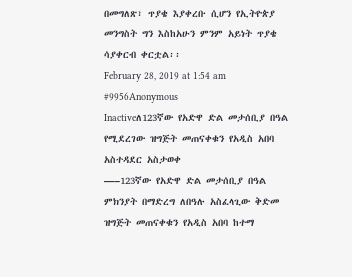በመግለጽ፣ ጥያቄ እያቀረቡ ሲሆን የኢትዮጵያ መንግስት ግን እስከአሁን ምንም አይነት ጥያቄ ሳያቀርብ ቀርቷል፡፡
February 28, 2019 at 1:54 am #9956Anonymous
Inactiveለ123ኛው የአድዋ ድል መታሰቢያ በዓል የሚደረገው ዝግጅት መጠናቀቁን የአዲስ አበባ አስተዳደር አስታወቀ
—–123ኛው የአድዋ ድል መታሰቢያ በዓል ምክንያት በማድረግ ለበዓሉ አስፈላጊው ቅድመ ዝግጅት መጠናቀቁን የአዲስ አበባ ከተማ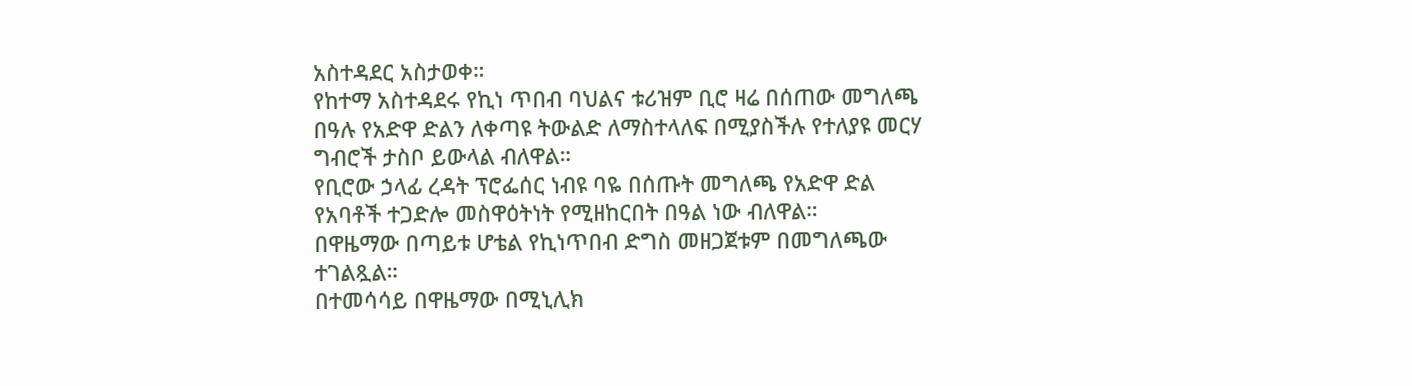አስተዳደር አስታወቀ።
የከተማ አስተዳደሩ የኪነ ጥበብ ባህልና ቱሪዝም ቢሮ ዛሬ በሰጠው መግለጫ በዓሉ የአድዋ ድልን ለቀጣዩ ትውልድ ለማስተላለፍ በሚያስችሉ የተለያዩ መርሃ ግብሮች ታስቦ ይውላል ብለዋል።
የቢሮው ኃላፊ ረዳት ፕሮፌሰር ነብዩ ባዬ በሰጡት መግለጫ የአድዋ ድል የአባቶች ተጋድሎ መስዋዕትነት የሚዘከርበት በዓል ነው ብለዋል።
በዋዜማው በጣይቱ ሆቴል የኪነጥበብ ድግስ መዘጋጀቱም በመግለጫው ተገልጿል።
በተመሳሳይ በዋዜማው በሚኒሊክ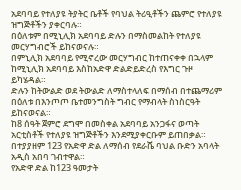አደባባይ የተለያዩ ትያትር ቤቶች የባህል ትሪዒቶችን ጨምሮ የተለያዩ ዝግጅቶችን ያቀርባሉ።
በዕለቱም በሚኒሊክ አደባባይ ድሉን በማስመልከት የተለያዩ መርሃግብሮች ይከናወናሉ።
በምኒሊክ አደባባይ የሚኖረው መርሃግብር ከተጠናቀቀ በኋላም ከሚኒሊክ አደባባይ እስከአድዋ ድልድይድረስ የእግር ጉዞ ይካሄዳል።
ድሉን ከትውልድ ወደ ትውልድ ለማስተላለፍ በማሰብ በተጨማሪም በዕለቱ በእንጦጦ ቤተመንግስት ግብር የማብላት ስነስርዓት ይከናወናል።
ከ8 ሰዓት ጀምሮ ደግሞ በመስቀል አደባባይ አንጋፋና ወጣት አርቲስቶች የተለያዩ ዝግጅቶችን እንደሚያቀርቡም ይጠበቃል።
በተያያዘም 123 የአድዋ ድል ለማሰብ የደራሼ ባህል ቡድን አባላት አዲስ አበባ ገብተዋል።
የአድዋ ድል ከ123 ዓመታት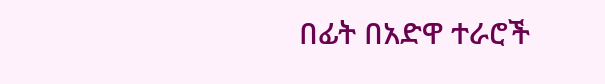በፊት በአድዋ ተራሮች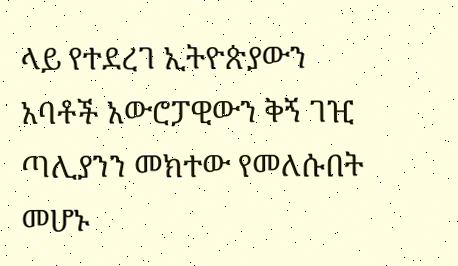ላይ የተደረገ ኢትዮጵያውን አባቶች አውሮፓዊውን ቅኝ ገዢ ጣሊያንን መክተው የመለሱበት መሆኑ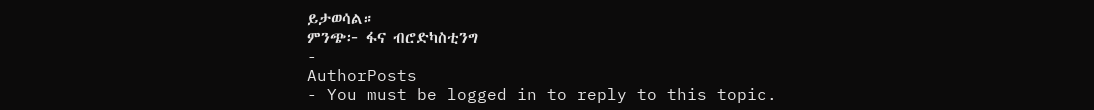ይታወሳል።
ምንጭ፦ ፋና ብሮድካስቲንግ
-
AuthorPosts
- You must be logged in to reply to this topic.